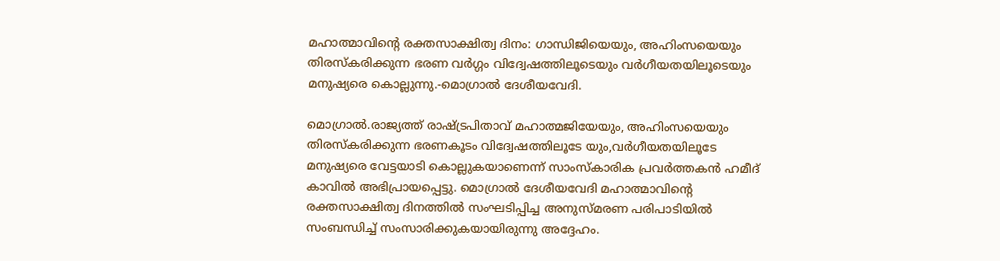മഹാത്മാവിന്റെ രക്തസാക്ഷിത്വ ദിനം: ഗാന്ധിജിയെയും, അഹിംസയെയും തിരസ്‌കരിക്കുന്ന ഭരണ വര്‍ഗ്ഗം വിദ്വേഷത്തിലൂടെയും വര്‍ഗീയതയിലൂടെയും മനുഷ്യരെ കൊല്ലുന്നു.-മൊഗ്രാല്‍ ദേശീയവേദി.

മൊഗ്രാല്‍.രാജ്യത്ത് രാഷ്ട്രപിതാവ് മഹാത്മജിയേയും, അഹിംസയെയും തിരസ്‌കരിക്കുന്ന ഭരണകൂടം വിദ്വേഷത്തിലൂടേ യും,വര്‍ഗീയതയിലൂടേ മനുഷ്യരെ വേട്ടയാടി കൊല്ലുകയാണെന്ന് സാംസ്‌കാരിക പ്രവര്‍ത്തകന്‍ ഹമീദ് കാവില്‍ അഭിപ്രായപ്പെട്ടു. മൊഗ്രാല്‍ ദേശീയവേദി മഹാത്മാവിന്റെ രക്തസാക്ഷിത്വ ദിനത്തില്‍ സംഘടിപ്പിച്ച അനുസ്മരണ പരിപാടിയില്‍ സംബന്ധിച്ച് സംസാരിക്കുകയായിരുന്നു അദ്ദേഹം.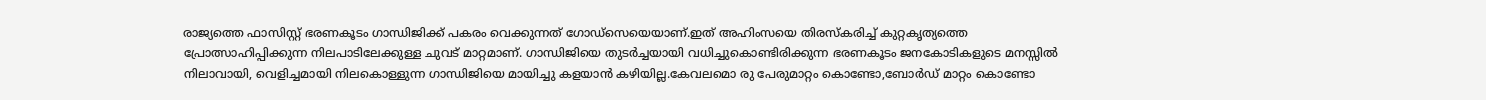രാജ്യത്തെ ഫാസിസ്റ്റ് ഭരണകൂടം ഗാന്ധിജിക്ക് പകരം വെക്കുന്നത് ഗോഡ്‌സെയെയാണ്.ഇത് അഹിംസയെ തിരസ്‌കരിച്ച് കുറ്റകൃത്യത്തെ പ്രോത്സാഹിപ്പിക്കുന്ന നിലപാടിലേക്കുള്ള ചുവട് മാറ്റമാണ്. ഗാന്ധിജിയെ തുടര്‍ച്ചയായി വധിച്ചുകൊണ്ടിരിക്കുന്ന ഭരണകൂടം ജനകോടികളുടെ മനസ്സില്‍ നിലാവായി, വെളിച്ചമായി നിലകൊള്ളുന്ന ഗാന്ധിജിയെ മായിച്ചു കളയാന്‍ കഴിയില്ല.കേവലമൊ രു പേരുമാറ്റം കൊണ്ടോ,ബോര്‍ഡ് മാറ്റം കൊണ്ടോ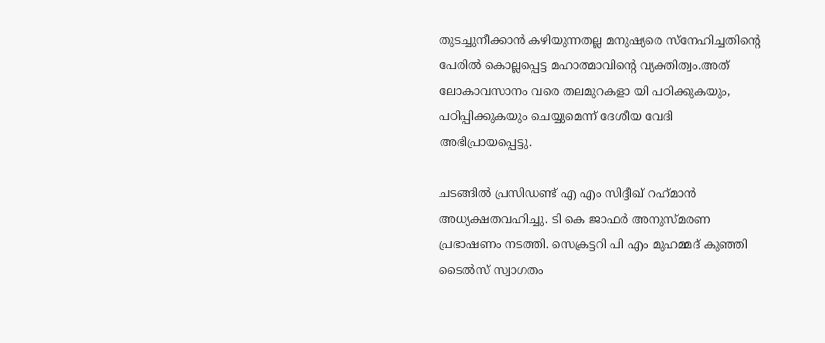തുടച്ചുനീക്കാന്‍ കഴിയുന്നതല്ല മനുഷ്യരെ സ്‌നേഹിച്ചതിന്റെ പേരില്‍ കൊല്ലപ്പെട്ട മഹാത്മാവിന്റെ വ്യക്തിത്വം.അത് ലോകാവസാനം വരെ തലമുറകളാ യി പഠിക്കുകയും, പഠിപ്പിക്കുകയും ചെയ്യുമെന്ന് ദേശീയ വേദി അഭിപ്രായപ്പെട്ടു.

ചടങ്ങില്‍ പ്രസിഡണ്ട് എ എം സിദ്ദീഖ് റഹ്‌മാന്‍ അധ്യക്ഷതവഹിച്ചു. ടി കെ ജാഫര്‍ അനുസ്മരണ പ്രഭാഷണം നടത്തി. സെക്രട്ടറി പി എം മുഹമ്മദ് കുഞ്ഞി ടൈല്‍സ് സ്വാഗതം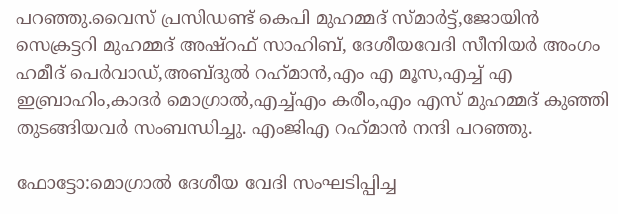പറഞ്ഞു.വൈസ് പ്രസിഡണ്ട് കെപി മുഹമ്മദ് സ്മാര്‍ട്ട്,ജോയിന്‍ സെക്രട്ടറി മുഹമ്മദ് അഷ്‌റഫ് സാഹിബ്, ദേശീയവേദി സീനിയര്‍ അംഗം ഹമീദ് പെര്‍വാഡ്,അബ്ദുല്‍ റഹ്‌മാന്‍,എം എ മൂസ,എച്ച് എ ഇബ്രാഹിം,കാദര്‍ മൊഗ്രാല്‍,എച്ച്എം കരീം,എം എസ് മുഹമ്മദ് കുഞ്ഞി തുടങ്ങിയവര്‍ സംബന്ധിച്ചു. എംജിഎ റഹ്‌മാന്‍ നന്ദി പറഞ്ഞു.

ഫോട്ടോ:മൊഗ്രാല്‍ ദേശീയ വേദി സംഘടിപ്പിച്ച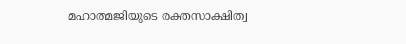മഹാത്മജിയുടെ രക്തസാക്ഷിത്വ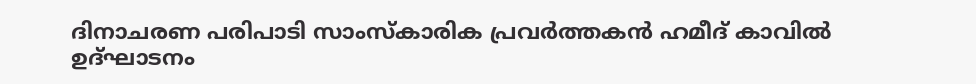ദിനാചരണ പരിപാടി സാംസ്‌കാരിക പ്രവര്‍ത്തകന്‍ ഹമീദ് കാവില്‍ ഉദ്ഘാടനം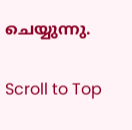ചെയ്യുന്നു.

Scroll to Top